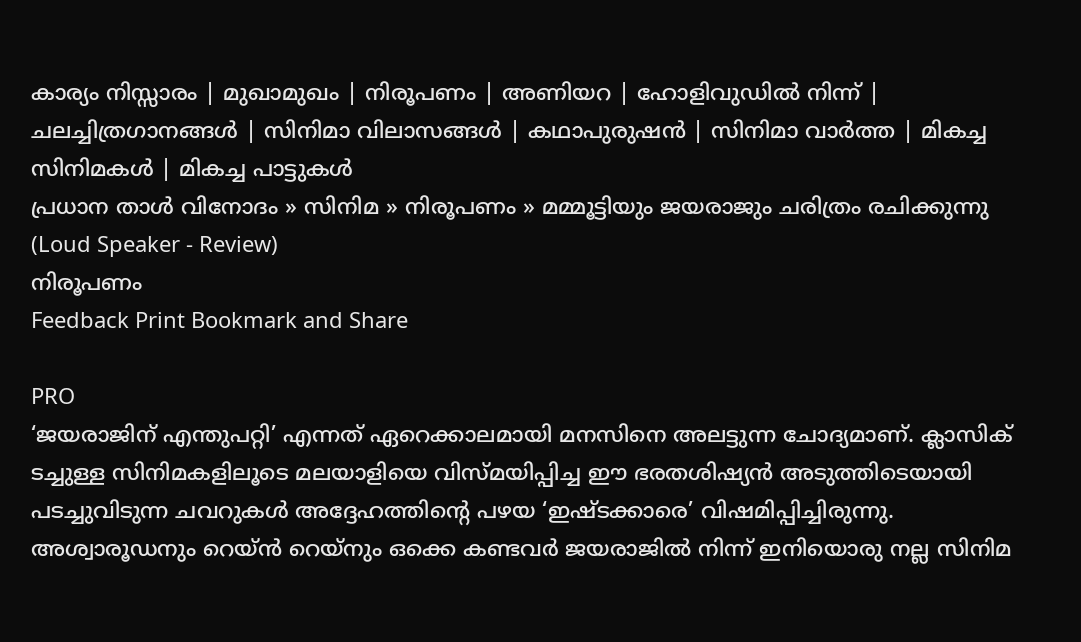കാര്യം നിസ്സാരം | മുഖാമുഖം | നിരൂപണം | അണിയറ | ഹോളിവുഡില്‍ നിന്ന്‌ | ചലച്ചിത്രഗാനങ്ങള്‍ | സിനിമാ വിലാസങ്ങള്‍ | കഥാപുരുഷന്‍ | സിനിമാ വാര്‍ത്ത | മികച്ച സിനിമകള്‍ | മികച്ച പാട്ടുകള്‍
പ്രധാന താള്‍ വിനോദം » സിനിമ » നിരൂപണം » മമ്മൂട്ടിയും ജയരാജും ചരിത്രം രചിക്കുന്നു (Loud Speaker - Review)
നിരൂപണം
Feedback Print Bookmark and Share

PRO
‘ജയരാജിന് എന്തുപറ്റി’ എന്നത് ഏറെക്കാലമായി മനസിനെ അലട്ടുന്ന ചോദ്യമാണ്. ക്ലാസിക് ടച്ചുള്ള സിനിമകളിലൂടെ മലയാളിയെ വിസ്മയിപ്പിച്ച ഈ ഭരതശിഷ്യന്‍ അടുത്തിടെയായി പടച്ചുവിടുന്ന ചവറുകള്‍ അദ്ദേഹത്തിന്‍റെ പഴയ ‘ഇഷ്ടക്കാരെ’ വിഷമിപ്പിച്ചിരുന്നു. അശ്വാരൂഡനും റെയ്ന്‍‌ റെയ്നും ഒക്കെ കണ്ടവര്‍ ജയരാജില്‍ നിന്ന് ഇനിയൊരു നല്ല സിനിമ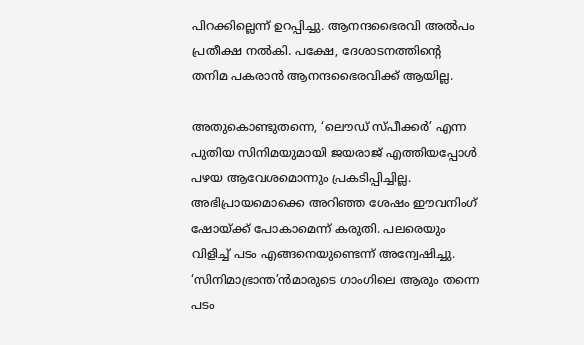പിറക്കില്ലെന്ന് ഉറപ്പിച്ചു. ആനന്ദഭൈരവി അല്‍‌പം പ്രതീക്ഷ നല്‍കി. പക്ഷേ, ദേശാടനത്തിന്‍റെ തനിമ പകരാന്‍ ആനന്ദഭൈരവിക്ക് ആയില്ല.

അതുകൊണ്ടുതന്നെ, ‘ലൌഡ് സ്പീക്കര്‍’ എന്ന പുതിയ സിനിമയുമായി ജയരാജ് എത്തിയപ്പോള്‍ പഴയ ആവേശമൊന്നും പ്രകടിപ്പിച്ചില്ല. അഭിപ്രായമൊക്കെ അറിഞ്ഞ ശേഷം ഈവനിംഗ് ഷോയ്ക്ക് പോകാമെന്ന് കരുതി. പലരെയും വിളിച്ച് പടം എങ്ങനെയുണ്ടെന്ന് അന്വേഷിച്ചു. ‘സിനിമാഭ്രാന്ത’ന്‍‌മാരുടെ ഗാംഗിലെ ആരും തന്നെ പടം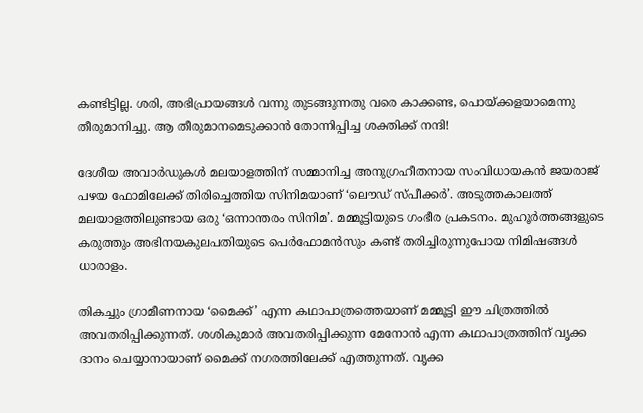കണ്ടിട്ടില്ല. ശരി, അഭിപ്രായങ്ങള്‍ വന്നു തുടങ്ങുന്നതു വരെ കാക്കണ്ട, പൊയ്ക്കളയാമെന്നു തീരുമാനിച്ചു. ആ തീരുമാനമെടുക്കാന്‍ തോന്നിപ്പിച്ച ശക്തിക്ക് നന്ദി!

ദേശീയ അവാര്‍ഡുകള്‍ മലയാളത്തിന് സമ്മാനിച്ച അനുഗ്രഹീതനായ സംവിധായകന്‍ ജയരാജ് പഴയ ഫോമിലേക്ക് തിരിച്ചെത്തിയ സിനിമയാണ് ‘ലൌഡ് സ്പീക്കര്‍’. അടുത്തകാലത്ത് മലയാളത്തിലുണ്ടായ ഒരു ‘ഒന്നാന്തരം സിനിമ’. മമ്മൂട്ടിയുടെ ഗംഭീര പ്രകടനം. മുഹൂര്‍ത്തങ്ങളുടെ കരുത്തും അഭിനയകുലപതിയുടെ പെര്‍ഫോമന്‍സും കണ്ട് തരിച്ചിരുന്നുപോയ നിമിഷങ്ങള്‍ ധാരാളം.

തികച്ചും ഗ്രാമീണനായ ‘മൈക്ക്’ എന്ന കഥാപാത്രത്തെയാണ് മമ്മൂട്ടി ഈ ചിത്രത്തില്‍ അവതരിപ്പിക്കുന്നത്. ശശികുമാര്‍ അവതരിപ്പിക്കുന്ന മേനോന്‍ എന്ന കഥാപാത്രത്തിന് വൃക്ക ദാനം ചെയ്യാനായാണ് മൈക്ക് നഗരത്തിലേക്ക് എത്തുന്നത്. വൃക്ക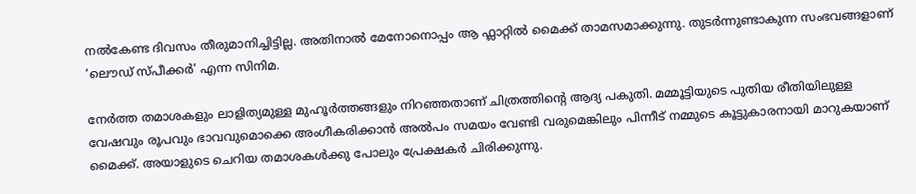നല്‍കേണ്ട ദിവസം തീരുമാനിച്ചിട്ടില്ല. അതിനാല്‍ മേനോനൊപ്പം ആ ഫ്ലാറ്റില്‍ മൈക്ക് താമസമാക്കുന്നു. തുടര്‍ന്നുണ്ടാകുന്ന സംഭവങ്ങളാണ് ‘ലൌഡ് സ്പീക്കര്‍’ എന്ന സിനിമ.

നേര്‍ത്ത തമാശകളും ലാളിത്യമുള്ള മുഹൂര്‍ത്തങ്ങളും നിറഞ്ഞതാണ് ചിത്രത്തിന്‍റെ ആദ്യ പകുതി. മമ്മൂട്ടിയുടെ പുതിയ രീതിയിലുള്ള വേഷവും രൂപവും ഭാവവുമൊക്കെ അംഗീകരിക്കാന്‍ അല്‍‌പം സമയം വേണ്ടി വരുമെങ്കിലും പിന്നീട് നമ്മുടെ കൂട്ടുകാരനായി മാറുകയാണ് മൈക്ക്. അയാളുടെ ചെറിയ തമാശകള്‍ക്കു പോലും പ്രേക്ഷകര്‍ ചിരിക്കുന്നു.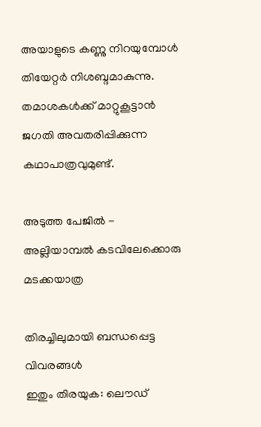അയാളുടെ കണ്ണു നിറയുമ്പോള്‍ തിയേറ്റര്‍ നിശബ്ദമാകുന്നു. തമാശകള്‍ക്ക് മാറ്റുകൂട്ടാന്‍ ജഗതി അവതരിപ്പിക്കുന്ന കഥാപാത്രവുമുണ്ട്.

അടുത്ത പേജില്‍ - അല്ലിയാമ്പല്‍ കടവിലേക്കൊരു മടക്കയാത്ര

തിരച്ചിലുമായി ബന്ധപ്പെട്ട വിവരങ്ങള്‍
ഇതും തിരയുക: ലൌഡ്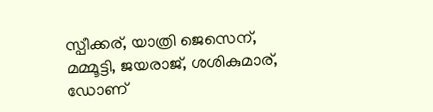സ്പീക്കര്, യാത്രി ജെസെന്, മമ്മൂട്ടി, ജയരാജ്, ശശികുമാര്, ഡോണ്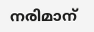നരിമാന്